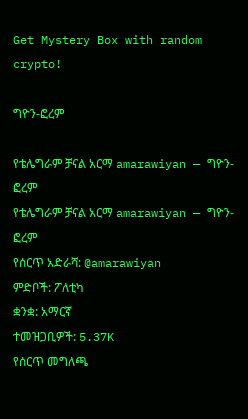Get Mystery Box with random crypto!

ግዮን-ፎረም

የቴሌግራም ቻናል አርማ amarawiyan — ግዮን-ፎረም
የቴሌግራም ቻናል አርማ amarawiyan — ግዮን-ፎረም
የሰርጥ አድራሻ: @amarawiyan
ምድቦች: ፖለቲካ
ቋንቋ: አማርኛ
ተመዝጋቢዎች: 5.37K
የሰርጥ መግለጫ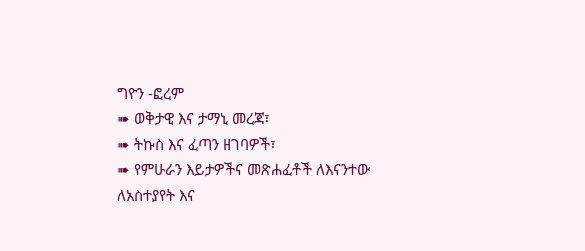ግዮን -ፎረም
➠ ወቅታዊ እና ታማኒ መረጃ፣
➠ ትኩስ እና ፈጣን ዘገባዎች፣
➠ የምሁራን እይታዎችና መጽሐፈቶች ለእናንተው
ለአስተያየት እና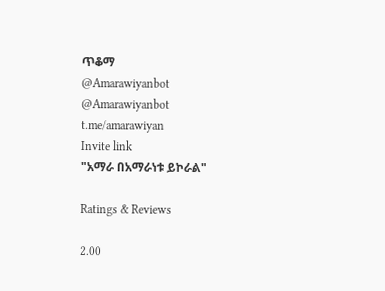ጥቆማ
@Amarawiyanbot
@Amarawiyanbot
t.me/amarawiyan
Invite link
"አማራ በአማራነቱ ይኮራል"

Ratings & Reviews

2.00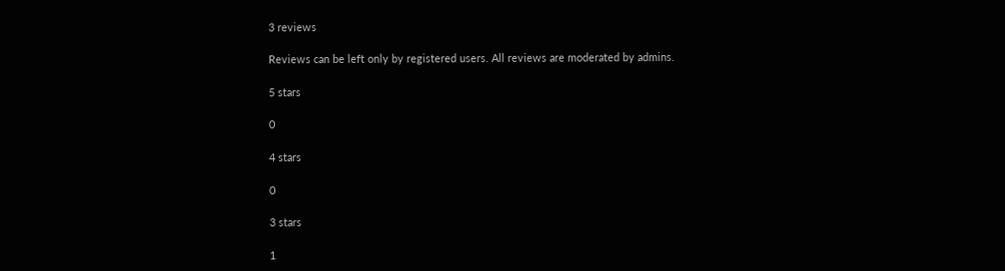3 reviews

Reviews can be left only by registered users. All reviews are moderated by admins.

5 stars

0

4 stars

0

3 stars

1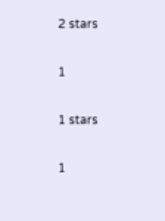2 stars

1

1 stars

1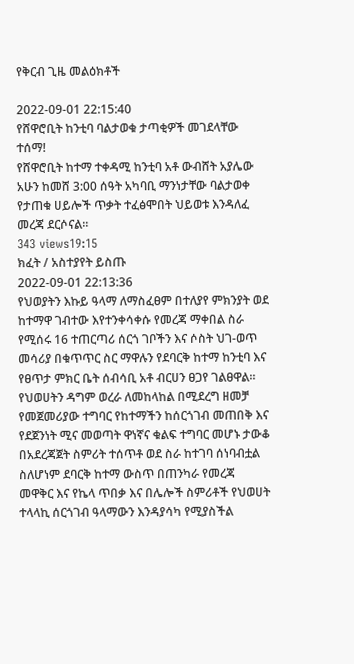የቅርብ ጊዜ መልዕክቶች

2022-09-01 22:15:40
የሸዋሮቢት ከንቲባ ባልታወቁ ታጣቂዎች መገደላቸው ተሰማ!
የሸዋሮቢት ከተማ ተቀዳሚ ከንቲባ አቶ ውብሸት አያሌው አሁን ከመሸ 3:00 ሰዓት አካባቢ ማንነታቸው ባልታወቀ የታጠቁ ሀይሎች ጥቃት ተፈፅሞበት ህይወቱ እንዳለፈ መረጃ ደርሶናል።
343 views19:15
ክፈት / አስተያየት ይስጡ
2022-09-01 22:13:36
የህወያትን እኩይ ዓላማ ለማስፈፀም በተለያየ ምክንያት ወደ ከተማዋ ገብተው እየተንቀሳቀሱ የመረጃ ማቀበል ስራ የሚሰሩ 16 ተጠርጣሪ ሰርጎ ገቦችን እና ሶስት ህገ-ወጥ መሳሪያ በቁጥጥር ስር ማዋሉን የደባርቅ ከተማ ከንቲባ እና የፀጥታ ምክር ቤት ሰብሳቢ አቶ ብርሀን ፀጋየ ገልፀዋል።
የህወሀትን ዳግም ወረራ ለመከላከል በሚደረግ ዘመቻ የመጀመሪያው ተግባር የከተማችን ከሰርጎገብ መጠበቅ እና የደጀንነት ሚና መወጣት ዋነኛና ቁልፍ ተግባር መሆኑ ታውቆ በአደረጃጀት ስምሪት ተሰጥቶ ወደ ስራ ከተገባ ሰነባብቷል ስለሆነም ደባርቅ ከተማ ውስጥ በጠንካራ የመረጃ መዋቅር እና የኬላ ጥበቃ እና በሌሎች ስምሪቶች የህወሀት ተላላኪ ሰርጎገብ ዓላማውን እንዳያሳካ የሚያስችል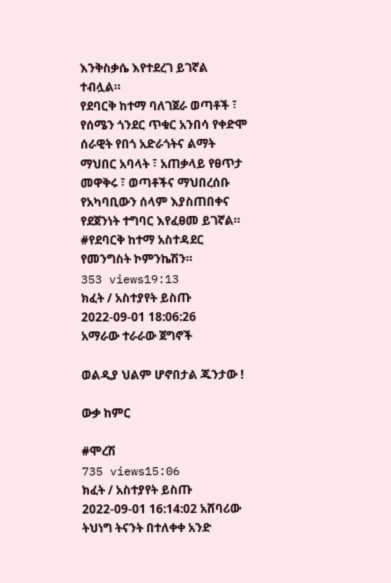እንቅስቃሴ እየተደረገ ይገኛል ተብሏል።
የደባርቅ ከተማ ባለገጀራ ወጣቶች ፣ የሰሜን ጎንደር ጥቁር አንበሳ የቀድሞ ሰራዊት የበጎ አድራጎትና ልማት ማህበር አባላት ፣ አጠቃላይ የፀጥታ መዋቅሩ ፣ ወጣቶችና ማህበረሰቡ የአካባቢውን ሰላም እያስጠበቀና የደጀንነት ተግባር እየፈፀመ ይገኛል።
#የደባርቅ ከተማ አስተዳደር የመንግስት ኮምንኬሽን።
353 views19:13
ክፈት / አስተያየት ይስጡ
2022-09-01 18:06:26
አማራው ተራራው ጀግኖች

ወልዲያ ህልም ሆኖበታል ጁንታው !

ውቃ ከምር

#ሞረሽ
735 views15:06
ክፈት / አስተያየት ይስጡ
2022-09-01 16:14:02 አሸባሪው ትህነግ ትናንት በተለቀቀ አንድ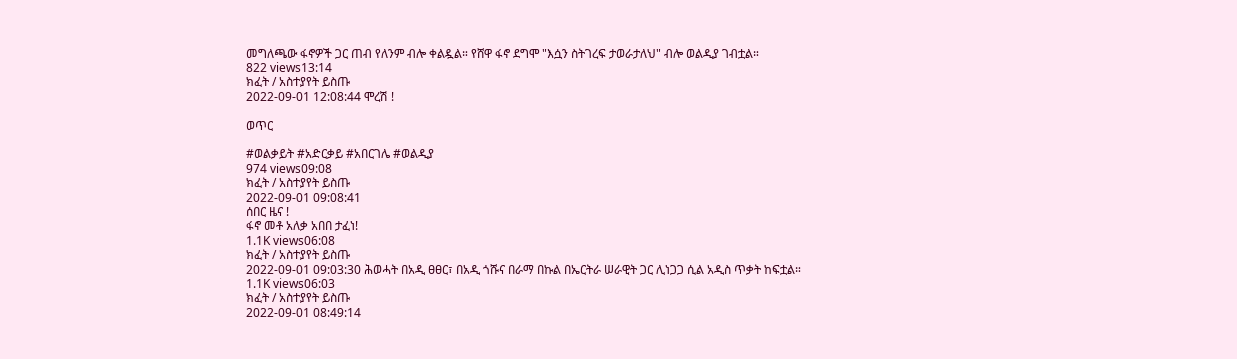መግለጫው ፋኖዎች ጋር ጠብ የለንም ብሎ ቀልዷል። የሸዋ ፋኖ ደግሞ "እሷን ስትገረፍ ታወራታለህ" ብሎ ወልዲያ ገብቷል።
822 views13:14
ክፈት / አስተያየት ይስጡ
2022-09-01 12:08:44 ሞረሽ !

ወጥር

#ወልቃይት #አድርቃይ #አበርገሌ #ወልዲያ
974 views09:08
ክፈት / አስተያየት ይስጡ
2022-09-01 09:08:41
ሰበር ዜና !
ፋኖ መቶ አለቃ አበበ ታፈነ!
1.1K views06:08
ክፈት / አስተያየት ይስጡ
2022-09-01 09:03:30 ሕወሓት በአዲ ፀፀር፣ በአዲ ጎሹና በራማ በኩል በኤርትራ ሠራዊት ጋር ሊነጋጋ ሲል አዲስ ጥቃት ከፍቷል።
1.1K views06:03
ክፈት / አስተያየት ይስጡ
2022-09-01 08:49:14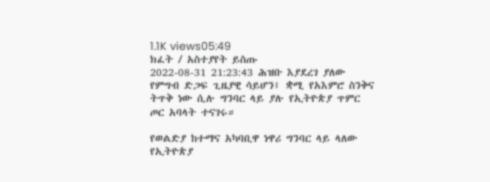1.1K views05:49
ክፈት / አስተያየት ይስጡ
2022-08-31 21:23:43 ሕዝቡ እያደረገ ያለው የምግብ ድጋፍ ጊዜያዊ ሳይሆን፤ ቋሚ የአእምሮ ስንቅና ትጥቅ ነው ሲሉ ግንባር ላይ ያሉ የኢትዮጵያ ጥምር ጦር አባላት ተናገሩ።

የወልድያ ከተማና አካባቢዋ ነዋሪ ግንባር ላይ ላለው የኢትዮጵያ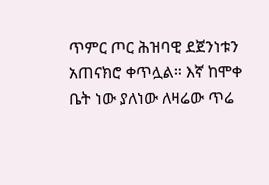ጥምር ጦር ሕዝባዊ ደጀንነቱን አጠናክሮ ቀጥሏል። እኛ ከሞቀ ቤት ነው ያለነው ለዛሬው ጥሬ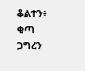ቆልተን፥ ቂጣ ጋግረን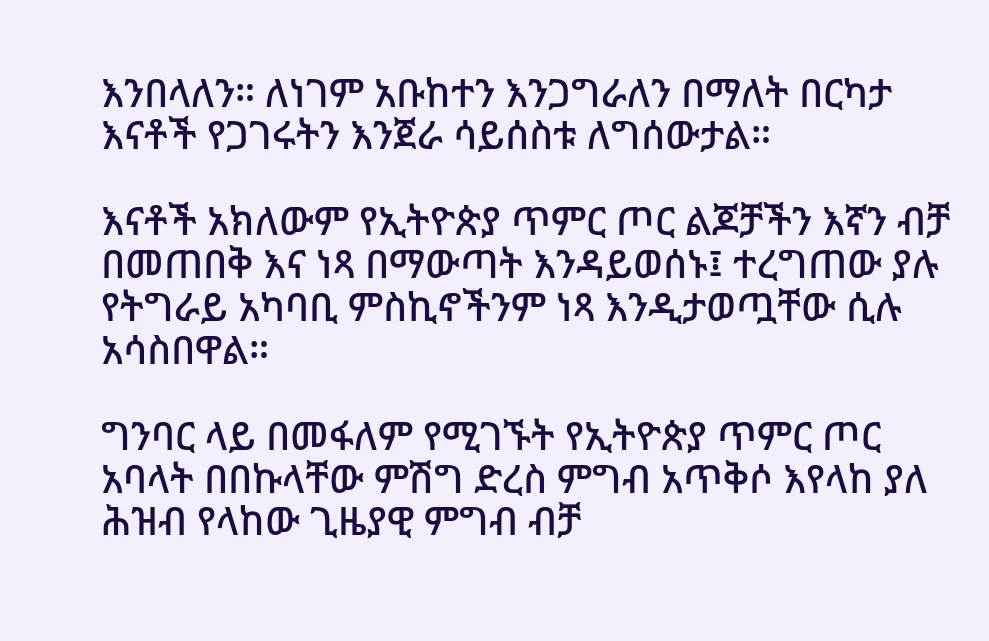እንበላለን። ለነገም አቡከተን እንጋግራለን በማለት በርካታ እናቶች የጋገሩትን እንጀራ ሳይሰስቱ ለግሰውታል።

እናቶች አክለውም የኢትዮጵያ ጥምር ጦር ልጆቻችን እኛን ብቻ በመጠበቅ እና ነጻ በማውጣት እንዳይወሰኑ፤ ተረግጠው ያሉ የትግራይ አካባቢ ምስኪኖችንም ነጻ እንዲታወጧቸው ሲሉ አሳስበዋል።

ግንባር ላይ በመፋለም የሚገኙት የኢትዮጵያ ጥምር ጦር አባላት በበኩላቸው ምሽግ ድረስ ምግብ አጥቅሶ እየላከ ያለ ሕዝብ የላከው ጊዜያዊ ምግብ ብቻ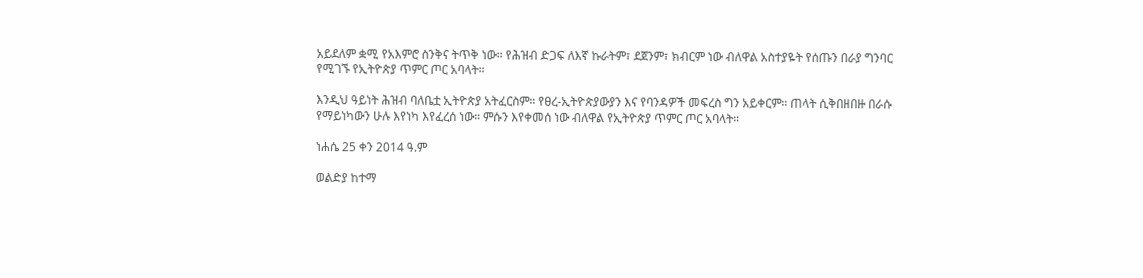አይደለም ቋሚ የአእምሮ ስንቅና ትጥቅ ነው። የሕዝብ ድጋፍ ለእኛ ኩራትም፣ ደጀንም፣ ክብርም ነው ብለዋል አስተያዬት የሰጡን በራያ ግንባር የሚገኙ የኢትዮጵያ ጥምር ጦር አባላት።

እንዲህ ዓይነት ሕዝብ ባለቤቷ ኢትዮጵያ አትፈርስም። የፀረ-ኢትዮጵያውያን እና የባንዳዎች መፍረስ ግን አይቀርም። ጠላት ሲቅበዘበዙ በራሱ የማይነካውን ሁሉ እየነካ እየፈረሰ ነው። ምሱን እየቀመሰ ነው ብለዋል የኢትዮጵያ ጥምር ጦር አባላት።

ነሐሴ 25 ቀን 2014 ዓ.ም

ወልድያ ከተማ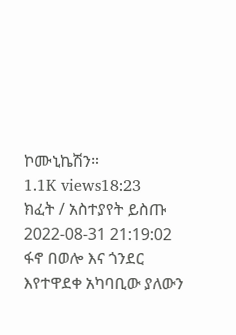ኮሙኒኬሽን።
1.1K views18:23
ክፈት / አስተያየት ይስጡ
2022-08-31 21:19:02
ፋኖ በወሎ እና ጎንደር እየተዋደቀ አካባቢው ያለውን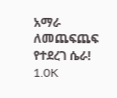አማራ ለመጨፍጨፍ የተደረገ ሴራ!
1.0K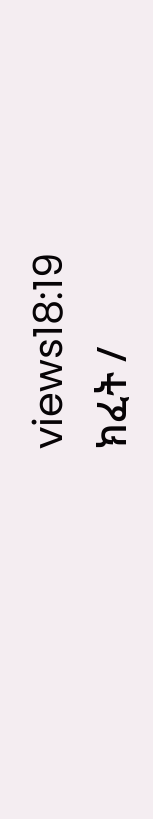views18:19
ክፈት /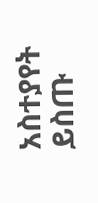አስተያየት ይስጡ